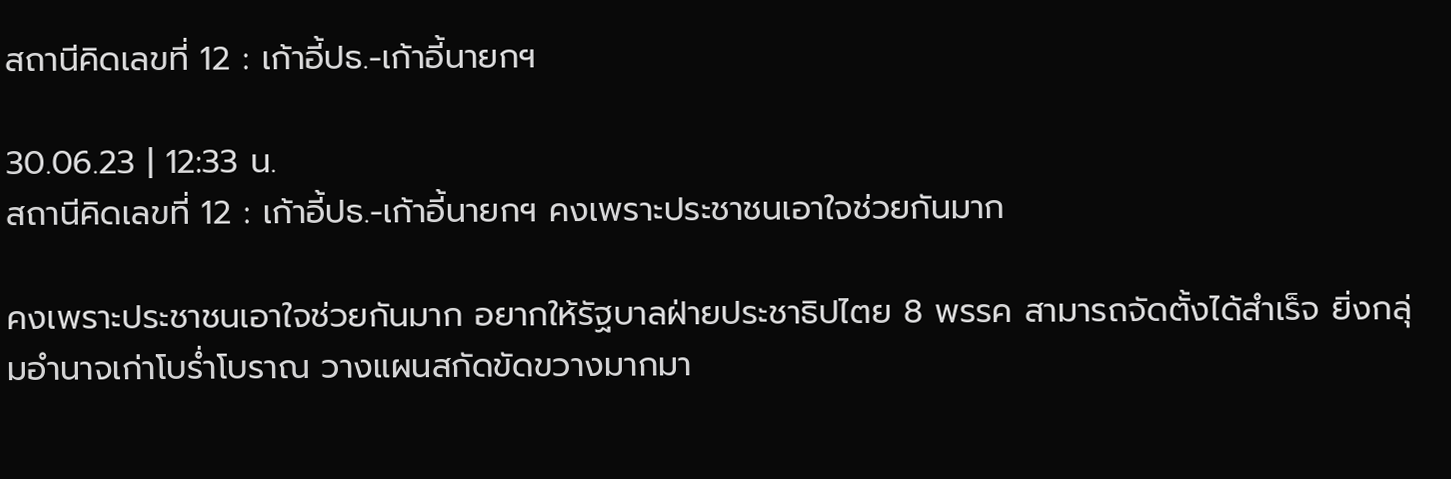สถานีคิดเลขที่ 12 : เก้าอี้ปธ.-เก้าอี้นายกฯ

30.06.23 | 12:33 น.
สถานีคิดเลขที่ 12 : เก้าอี้ปธ.-เก้าอี้นายกฯ คงเพราะประชาชนเอาใจช่วยกันมาก

คงเพราะประชาชนเอาใจช่วยกันมาก อยากให้รัฐบาลฝ่ายประชาธิปไตย 8 พรรค สามารถจัดตั้งได้สำเร็จ ยิ่งกลุ่มอำนาจเก่าโบร่ำโบราณ วางแผนสกัดขัดขวางมากมา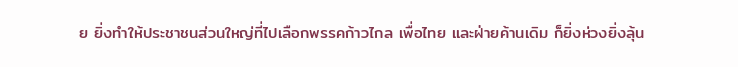ย ยิ่งทำให้ประชาชนส่วนใหญ่ที่ไปเลือกพรรคก้าวไกล เพื่อไทย และฝ่ายค้านเดิม ก็ยิ่งห่วงยิ่งลุ้น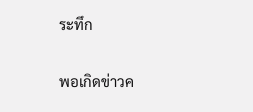ระทึก

พอเกิดข่าวค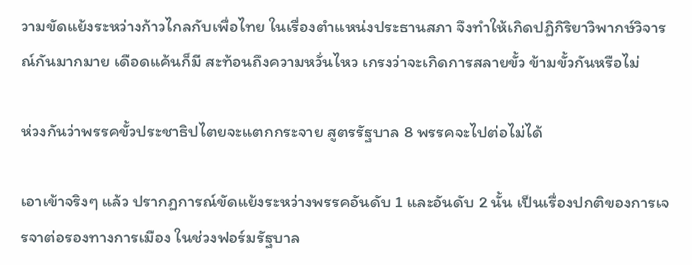วามขัดแย้งระหว่างก้าวไกลกับเพื่อไทย ในเรื่องตำแหน่งประธานสภา จึงทำให้เกิดปฏิกิริยาวิพากษ์วิจารณ์กันมากมาย เดือดแค้นก็มี สะท้อนถึงความหวั่นไหว เกรงว่าจะเกิดการสลายขั้ว ข้ามขั้วกันหรือไม่

ห่วงกันว่าพรรคขั้วประชาธิปไตยจะแตกกระจาย สูตรรัฐบาล 8 พรรคจะไปต่อไม่ได้

เอาเข้าจริงๆ แล้ว ปรากฏการณ์ขัดแย้งระหว่างพรรคอันดับ 1 และอันดับ 2 นั้น เป็นเรื่องปกติของการเจรจาต่อรองทางการเมือง ในช่วงฟอร์มรัฐบาล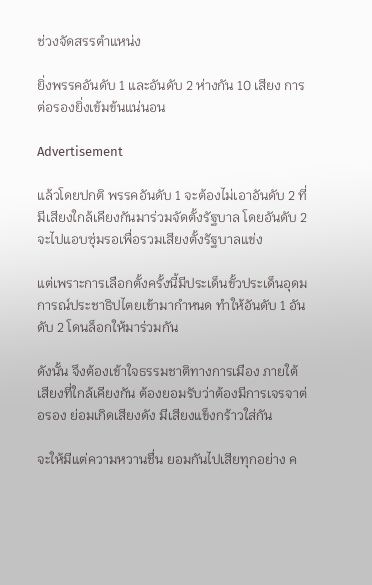ช่วงจัดสรรตำแหน่ง

ยิ่งพรรคอันดับ 1 และอันดับ 2 ห่างกัน 10 เสียง การต่อรองยิ่งเข้มข้นแน่นอน

Advertisement

แล้วโดยปกติ พรรคอันดับ 1 จะต้องไม่เอาอันดับ 2 ที่มีเสียงใกล้เคียงกันมาร่วมจัดตั้งรัฐบาล โดยอันดับ 2 จะไปแอบซุ่มรอเพื่อรวมเสียงตั้งรัฐบาลแข่ง

แต่เพราะการเลือกตั้งครั้งนี้มีประเด็นขั้วประเด็นอุดมการณ์ประชาธิปไตยเข้ามากำหนด ทำให้อันดับ 1 อันดับ 2 โดนล็อกให้มาร่วมกัน

ดังนั้น จึงต้องเข้าใจธรรมชาติทางการเมือง ภายใต้เสียงที่ใกล้เคียงกัน ต้องยอมรับว่าต้องมีการเจรจาต่อรอง ย่อมเกิดเสียงดัง มีเสียงแข็งกร้าวใส่กัน

จะให้มีแต่ความหวานชื่น ยอมกันไปเสียทุกอย่าง ค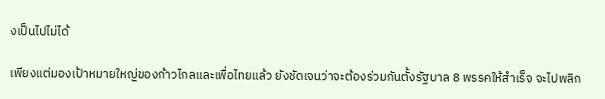งเป็นไปไม่ได้

เพียงแต่มองเป้าหมายใหญ่ของก้าวไกลและเพื่อไทยแล้ว ยังชัดเจนว่าจะต้องร่วมกันตั้งรัฐบาล 8 พรรคให้สำเร็จ จะไปพลิก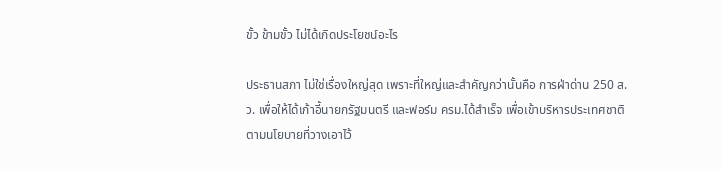ขั้ว ข้ามขั้ว ไม่ได้เกิดประโยชน์อะไร

ประธานสภา ไม่ใช่เรื่องใหญ่สุด เพราะที่ใหญ่และสำคัญกว่านั้นคือ การฝ่าด่าน 250 ส.ว. เพื่อให้ได้เก้าอี้นายกรัฐมนตรี และฟอร์ม ครม.ได้สำเร็จ เพื่อเข้าบริหารประเทศชาติ ตามนโยบายที่วางเอาไว้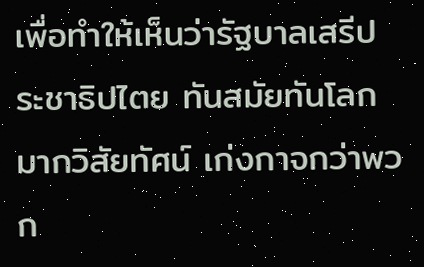เพื่อทำให้เห็นว่ารัฐบาลเสรีประชาธิปไตย ทันสมัยทันโลก มากวิสัยทัศน์ เก่งกาจกว่าพวก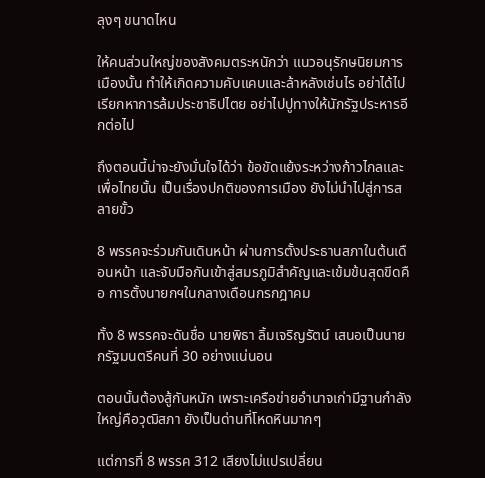ลุงๆ ขนาดไหน

ให้คนส่วนใหญ่ของสังคมตระหนักว่า แนวอนุรักษนิยมการเมืองนั้น ทำให้เกิดความคับแคบและล้าหลังเช่นไร อย่าได้ไปเรียกหาการล้มประชาธิปไตย อย่าไปปูทางให้นักรัฐประหารอีกต่อไป

ถึงตอนนี้น่าจะยังมั่นใจได้ว่า ข้อขัดแย้งระหว่างก้าวไกลและเพื่อไทยนั้น เป็นเรื่องปกติของการเมือง ยังไม่นำไปสู่การสลายขั้ว

8 พรรคจะร่วมกันเดินหน้า ผ่านการตั้งประธานสภาในต้นเดือนหน้า และจับมือกันเข้าสู่สมรภูมิสำคัญและเข้มข้นสุดขีดคือ การตั้งนายกฯในกลางเดือนกรกฎาคม

ทั้ง 8 พรรคจะดันชื่อ นายพิธา ลิ้มเจริญรัตน์ เสนอเป็นนายกรัฐมนตรีคนที่ 30 อย่างแน่นอน

ตอนนั้นต้องสู้กันหนัก เพราะเครือข่ายอำนาจเก่ามีฐานกำลังใหญ่คือวุฒิสภา ยังเป็นด่านที่โหดหินมากๆ

แต่การที่ 8 พรรค 312 เสียงไม่แปรเปลี่ยน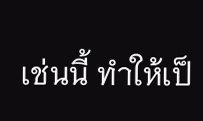เช่นนี้ ทำให้เป็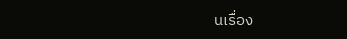นเรื่อง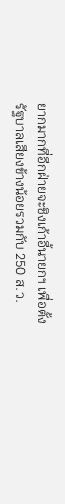ยากมากที่อีกฝ่ายจะชิงเก้าอี้นายกฯ เพื่อตั้งรัฐบาลเสียงข้างน้อยรวมกับ 250 ส.ว.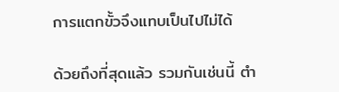การแตกขั้วจึงแทบเป็นไปไม่ได้

ด้วยถึงที่สุดแล้ว รวมกันเช่นนี้ ตำ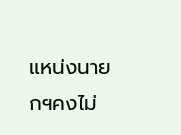แหน่งนายกฯคงไม่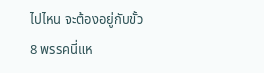ไปไหน จะต้องอยู่กับขั้ว 8 พรรคนี่แห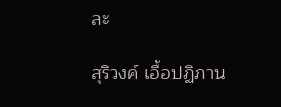ละ

สุริวงค์ เอื้อปฏิภาน